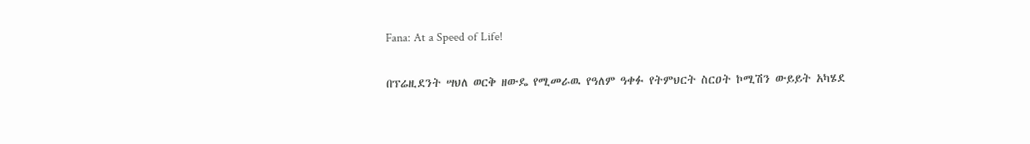Fana: At a Speed of Life!

በፕሬዚደንት ሣህለ ወርቅ ዘውዴ የሚመራዉ የዓለም ዓቀፉ የትምህርት ስርዐት ኮሚሽን ውይይት አካሄደ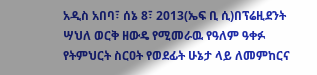አዲስ አበባ፣ ሰኔ 8፣ 2013(ኤፍ ቢ ሲ)በፕሬዚደንት ሣህለ ወርቅ ዘውዴ የሚመራዉ የዓለም ዓቀፉ የትምህርት ስርዐት የወደፊት ሁኔታ ላይ ለመምከርና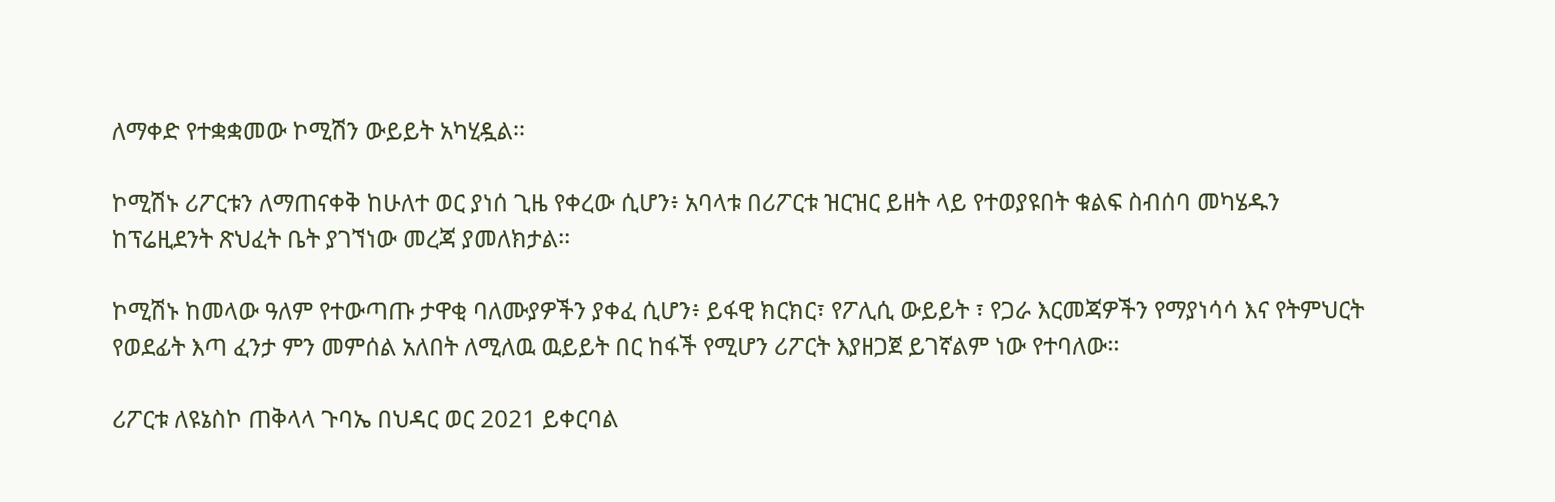ለማቀድ የተቋቋመው ኮሚሽን ውይይት አካሂዷል፡፡

ኮሚሽኑ ሪፖርቱን ለማጠናቀቅ ከሁለተ ወር ያነሰ ጊዜ የቀረው ሲሆን፥ አባላቱ በሪፖርቱ ዝርዝር ይዘት ላይ የተወያዩበት ቁልፍ ስብሰባ መካሄዱን ከፕሬዚደንት ጽህፈት ቤት ያገኘነው መረጃ ያመለክታል፡፡

ኮሚሽኑ ከመላው ዓለም የተውጣጡ ታዋቂ ባለሙያዎችን ያቀፈ ሲሆን፥ ይፋዊ ክርክር፣ የፖሊሲ ውይይት ፣ የጋራ እርመጃዎችን የማያነሳሳ እና የትምህርት የወደፊት እጣ ፈንታ ምን መምሰል አለበት ለሚለዉ ዉይይት በር ከፋች የሚሆን ሪፖርት እያዘጋጀ ይገኛልም ነው የተባለው፡፡

ሪፖርቱ ለዩኔስኮ ጠቅላላ ጉባኤ በህዳር ወር 2021 ይቀርባል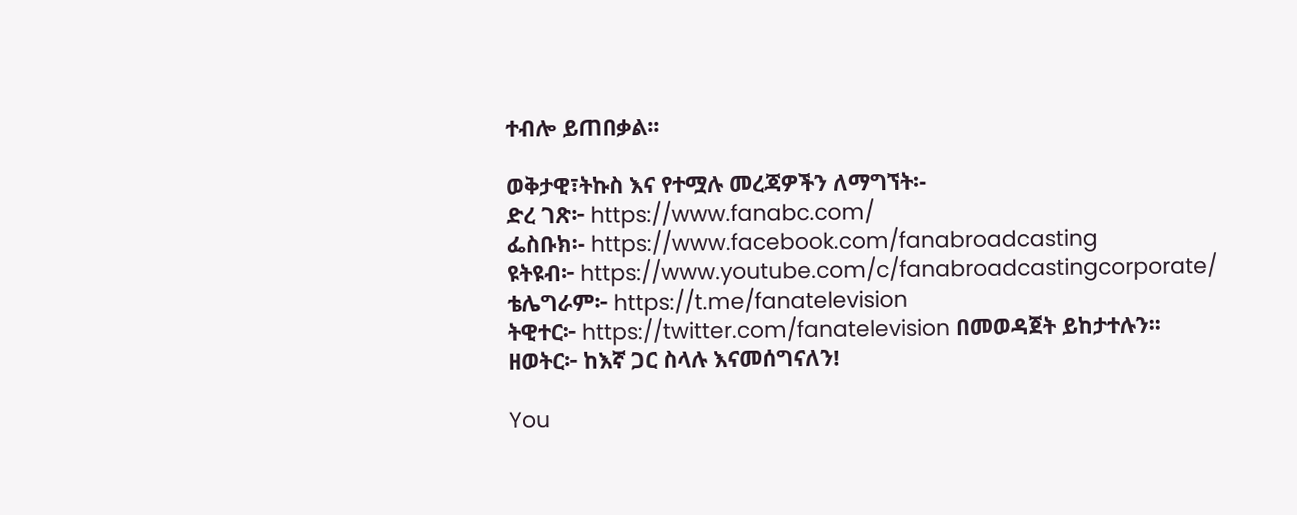ተብሎ ይጠበቃል፡፡

ወቅታዊ፣ትኩስ እና የተሟሉ መረጃዎችን ለማግኘት፡-
ድረ ገጽ፦ https://www.fanabc.com/
ፌስቡክ፡- https://www.facebook.com/fanabroadcasting
ዩትዩብ፦ https://www.youtube.com/c/fanabroadcastingcorporate/
ቴሌግራም፦ https://t.me/fanatelevision
ትዊተር፦ https://twitter.com/fanatelevision በመወዳጀት ይከታተሉን፡፡
ዘወትር፦ ከእኛ ጋር ስላሉ እናመሰግናለን!

You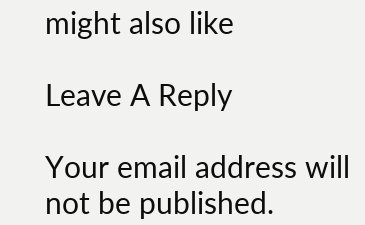might also like

Leave A Reply

Your email address will not be published.